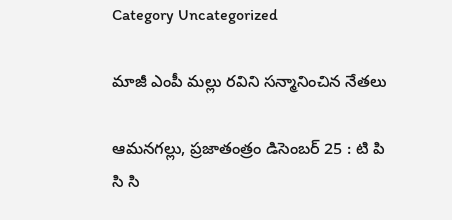Category Uncategorized

మాజీ ఎంపీ మల్లు రవిని సన్మానించిన నేతలు

ఆమనగల్లు, ప్రజాతంత్రం డిసెంబర్ 25 : టి పి సి సి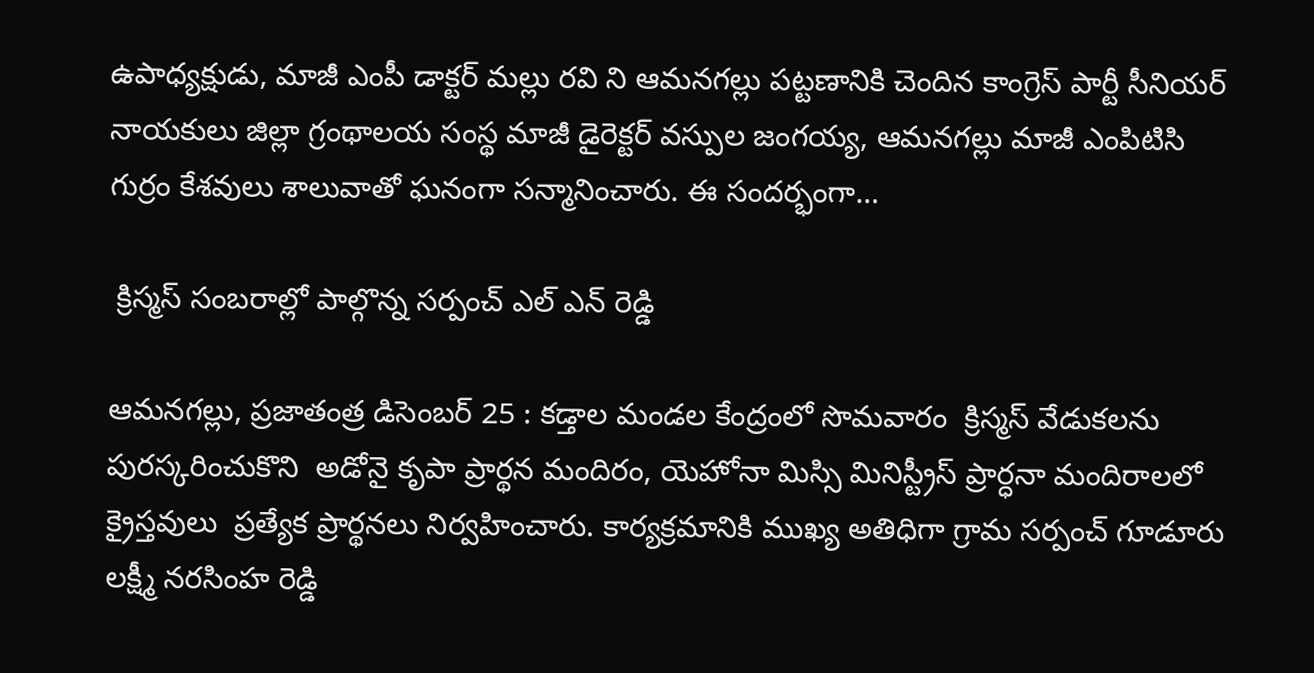ఉపాధ్యక్షుడు, మాజీ ఎంపీ డాక్టర్ మల్లు రవి ని ఆమనగల్లు పట్టణానికి చెందిన కాంగ్రెస్ పార్టీ సీనియర్ నాయకులు జిల్లా గ్రంథాలయ సంస్థ మాజీ డైరెక్టర్ వస్పుల జంగయ్య, ఆమనగల్లు మాజీ ఎంపిటిసి గుర్రం కేశవులు శాలువాతో ఘనంగా సన్మానించారు. ఈ సందర్భంగా…

 క్రిస్మస్ సంబరాల్లో పాల్గొన్న సర్పంచ్ ఎల్ ఎన్ రెడ్డి

ఆమనగల్లు, ప్రజాతంత్ర డిసెంబర్ 25 : కడ్తాల మండల కేంద్రంలో సొమవారం  క్రిస్మస్ వేడుకలను పురస్కరించుకొని  అడోనై కృపా ప్రార్థన మందిరం, యెహోనా మిస్సి మినిస్ట్రీస్ ప్రార్ధనా మందిరాలలో  క్రైస్తవులు  ప్రత్యేక ప్రార్థనలు నిర్వహించారు. కార్యక్రమానికి ముఖ్య అతిధిగా గ్రామ సర్పంచ్ గూడూరు లక్ష్మీ నరసింహ రెడ్డి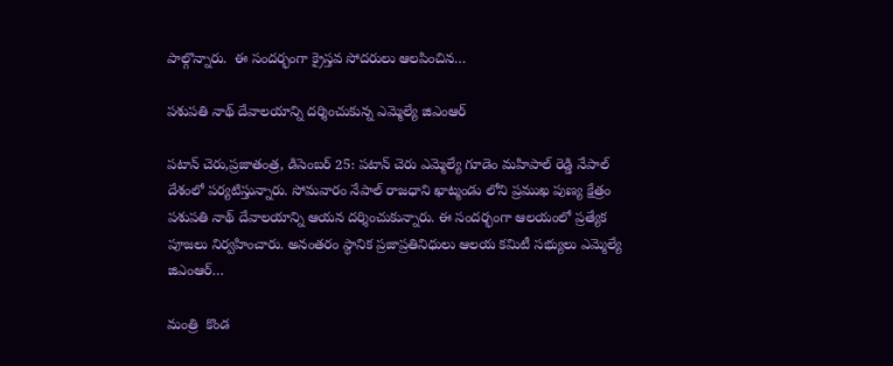పాల్గొన్నారు.  ఈ సందర్భంగా క్రైస్తవ సోదరులు ఆలపించిన…

పశుపతి నాథ్ దేవాలయాన్ని దర్శించుకున్న ఎమ్మెల్యే జిఎంఆర్

పటాన్ చెరు,ప్రజాతంత్ర, డిసెంబర్ 25: పటాన్ చెరు ఎమ్మెల్యే గూడెం మహిపాల్ రెడ్డి నేపాల్ దేశంలో పర్యటిస్తున్నారు. సోమవారం నేపాల్ రాజధాని ఖాట్మండు లోని ప్రముఖ పుణ్య క్షేత్రం పశుపతి నాథ్ దేవాలయాన్ని ఆయన దర్శించుకున్నారు. ఈ సందర్భంగా ఆలయంలో ప్రత్యేక పూజలు నిర్వహించారు. అనంతరం స్థానిక ప్రజాప్రతినిధులు ఆలయ కమిటీ సభ్యులు ఎమ్మెల్యే జిఎంఆర్…

మంత్రి  కొండ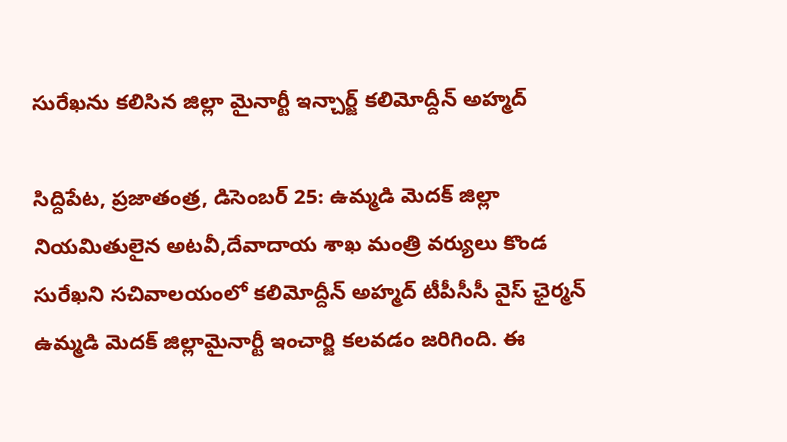సురేఖను కలిసిన జిల్లా మైనార్టీ ఇన్చార్జ్ కలిమోద్దీన్ అహ్మద్

సిద్దిపేట, ప్రజాతంత్ర, డిసెంబర్ 25: ఉమ్మడి మెదక్ జిల్లా నియమితులైన అటవీ,దేవాదాయ శాఖ మంత్రి వర్యులు కొండ సురేఖని సచివాలయంలో కలిమోద్దీన్ అహ్మద్ టీపీసీసీ వైస్ ఛైర్మన్ ఉమ్మడి మెదక్ జిల్లామైనార్టీ ఇంచార్జి కలవడం జరిగింది. ఈ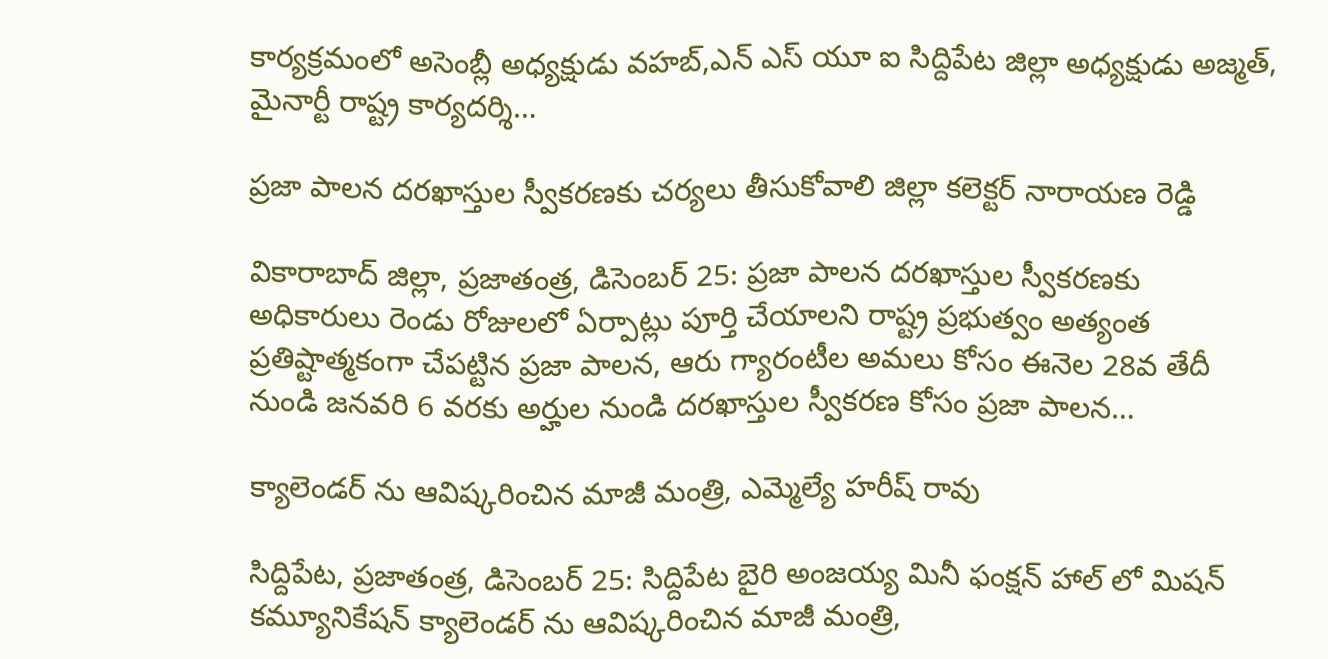కార్యక్రమంలో అసెంబ్లీ అధ్యక్షుడు వహబ్,ఎన్ ఎస్ యూ ఐ సిద్దిపేట జిల్లా అధ్యక్షుడు అజ్మత్, మైనార్టీ రాష్ట్ర కార్యదర్శి…

ప్రజా పాలన దరఖాస్తుల స్వీకరణకు చర్యలు తీసుకోవాలి జిల్లా కలెక్టర్ నారాయణ రెడ్డి

వికారాబాద్ జిల్లా, ప్రజాతంత్ర, డిసెంబర్ 25: ప్రజా పాలన దరఖాస్తుల స్వీకరణకు అధికారులు రెండు రోజులలో ఏర్పాట్లు పూర్తి చేయాలని రాష్ట్ర ప్రభుత్వం అత్యంత ప్రతిష్టాత్మకంగా చేపట్టిన ప్రజా పాలన, ఆరు గ్యారంటీల అమలు కోసం ఈనెల 28వ తేదీ నుండి జనవరి 6 వరకు అర్హుల నుండి దరఖాస్తుల స్వీకరణ కోసం ప్రజా పాలన…

క్యాలెండర్ ను ఆవిష్కరించిన మాజీ మంత్రి, ఎమ్మెల్యే హరీష్ రావు

సిద్దిపేట, ప్రజాతంత్ర, డిసెంబర్ 25: సిద్దిపేట బైరి అంజయ్య మినీ ఫంక్షన్ హాల్ లో మిషన్ కమ్యూనికేషన్ క్యాలెండర్ ను ఆవిష్కరించిన మాజీ మంత్రి,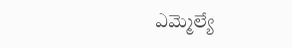ఎమ్మెల్యే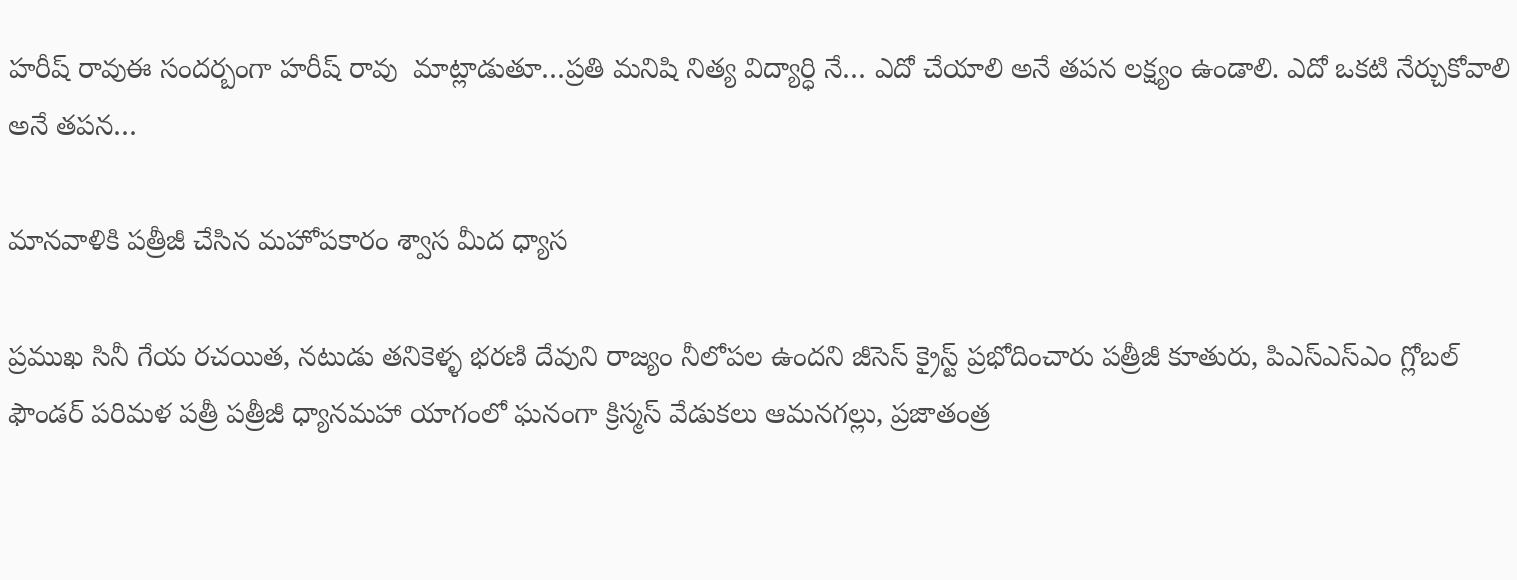హరీష్ రావుఈ సందర్బంగా హరీష్ రావు  మాట్లాడుతూ…ప్రతి మనిషి నిత్య విద్యార్ధి నే… ఎదో చేయాలి అనే తపన లక్ష్యం ఉండాలి. ఎదో ఒకటి నేర్చుకోవాలి అనే తపన…

మానవాళికి పత్రీజీ చేసిన మహోపకారం శ్వాస మీద ధ్యాస

ప్రముఖ సినీ గేయ రచయిత, నటుడు తనికెళ్ళ భరణి దేవుని రాజ్యం నీలోపల ఉందని జీసెస్ క్రైస్ట్ ప్రభోదించారు పత్రీజీ కూతురు, పిఎస్ఎస్ఎం గ్లోబల్ ఫౌండర్ పరిమళ పత్రీ పత్రీజీ ధ్యానమహా యాగంలో ఘనంగా క్రిస్మస్ వేడుకలు ఆమనగల్లు, ప్రజాతంత్ర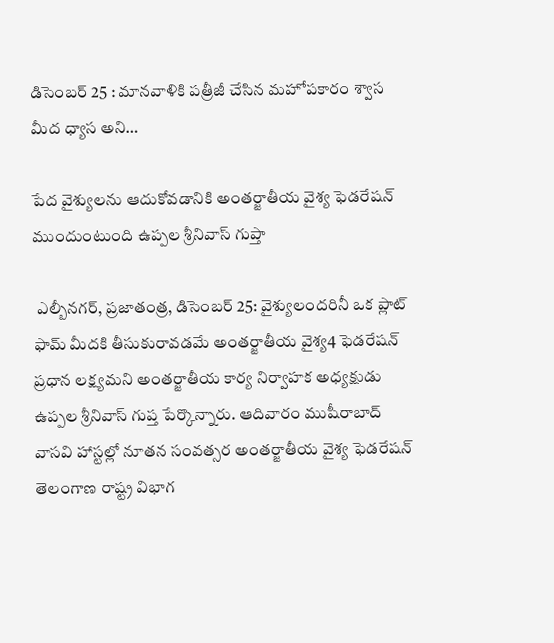డిసెంబర్ 25 : మానవాళికి పత్రీజీ చేసిన మహోపకారం శ్వాస మీద ధ్యాస అని…

పేద వైశ్యులను ఆదుకోవడానికి అంతర్జాతీయ వైశ్య ఫెడరేషన్ ముందుంటుంది ఉప్పల శ్రీనివాస్ గుప్తా

 ఎల్బీనగర్, ప్రజాతంత్ర, డిసెంబర్ 25: వైశ్యులందరినీ ఒక ప్లాట్ ఫామ్ మీదకి తీసుకురావడమే అంతర్జాతీయ వైశ్య4 ఫెడరేషన్ ప్రధాన లక్ష్యమని అంతర్జాతీయ కార్య నిర్వాహక అధ్యక్షుడు ఉప్పల శ్రీనివాస్ గుప్త పేర్కొన్నారు. ఆదివారం ముషీరాబాద్ వాసవి హాస్టల్లో నూతన సంవత్సర అంతర్జాతీయ వైశ్య ఫెడరేషన్ తెలంగాణ రాష్ట్ర విభాగ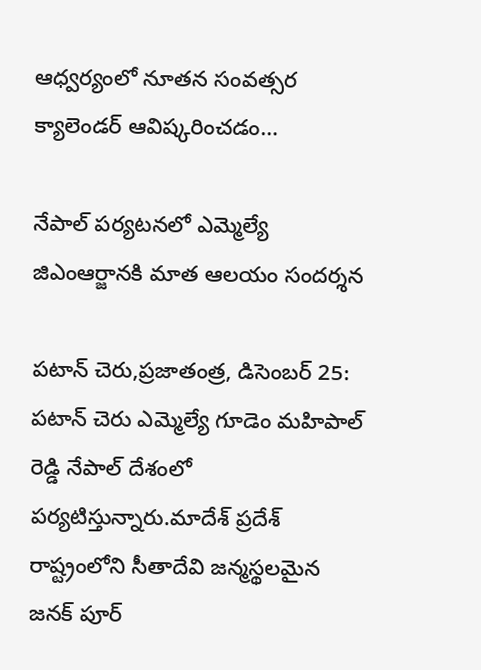ఆధ్వర్యంలో నూతన సంవత్సర క్యాలెండర్ ఆవిష్కరించడం…

నేపాల్ పర్యటనలో ఎమ్మెల్యే జిఎంఆర్జానకి మాత ఆలయం సందర్శన

పటాన్ చెరు,ప్రజాతంత్ర, డిసెంబర్ 25: పటాన్ చెరు ఎమ్మెల్యే గూడెం మహిపాల్ రెడ్డి నేపాల్ దేశంలో పర్యటిస్తున్నారు.మాదేశ్ ప్రదేశ్ రాష్ట్రంలోని సీతాదేవి జన్మస్థలమైన జనక్ పూర్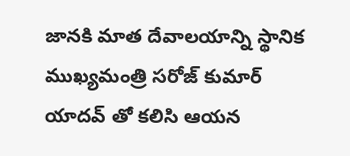జానకి మాత దేవాలయాన్ని స్థానిక ముఖ్యమంత్రి సరోజ్ కుమార్ యాదవ్ తో కలిసి ఆయన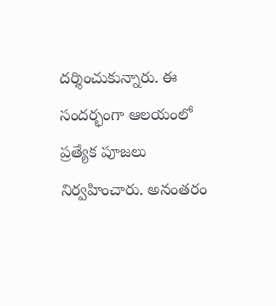దర్శించుకున్నారు. ఈ సందర్భంగా ఆలయంలో ప్రత్యేక పూజలు నిర్వహించారు. అనంతరం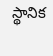స్థానిక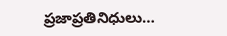ప్రజాప్రతినిధులు…